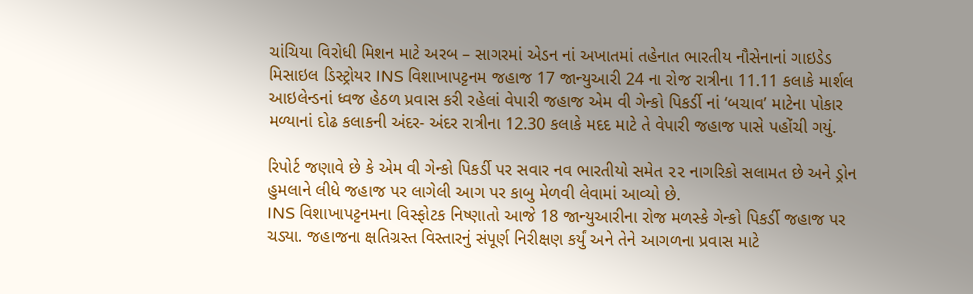ચાંચિયા વિરોધી મિશન માટે અરબ – સાગરમાં એડન નાં અખાતમાં તહેનાત ભારતીય નૌસેનાનાં ગાઇડેડ મિસાઇલ ડિસ્ટ્રોયર INS વિશાખાપટ્ટનમ જહાજ 17 જાન્યુઆરી 24 ના રોજ રાત્રીના 11.11 કલાકે માર્શલ આઇલેન્ડનાં ધ્વજ હેઠળ પ્રવાસ કરી રહેલાં વેપારી જહાજ એમ વી ગેન્કો પિકર્ડી નાં ‘બચાવ’ માટેના પોકાર મળ્યાનાં દોઢ કલાકની અંદર- અંદર રાત્રીના 12.30 કલાકે મદદ માટે તે વેપારી જહાજ પાસે પહોંચી ગયું.

રિપોર્ટ જણાવે છે કે એમ વી ગેન્કો પિકર્ડી પર સવાર નવ ભારતીયો સમેત ૨૨ નાગરિકો સલામત છે અને ડ્રોન હુમલાને લીધે જહાજ પર લાગેલી આગ પર કાબુ મેળવી લેવામાં આવ્યો છે.
INS વિશાખાપટ્ટનમના વિસ્ફોટક નિષ્ણાતો આજે 18 જાન્યુઆરીના રોજ મળસ્કે ગેન્કો પિકર્ડી જહાજ પર ચડ્યા. જહાજના ક્ષતિગ્રસ્ત વિસ્તારનું સંપૂર્ણ નિરીક્ષણ કર્યું અને તેને આગળના પ્રવાસ માટે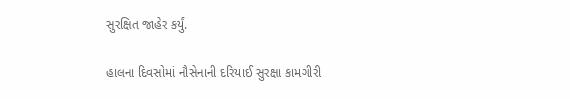સુરક્ષિત જાહેર કર્યું.

હાલના દિવસોમાં નૌસેનાની દરિયાઈ સુરક્ષા કામગીરી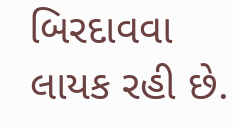બિરદાવવા લાયક રહી છે.